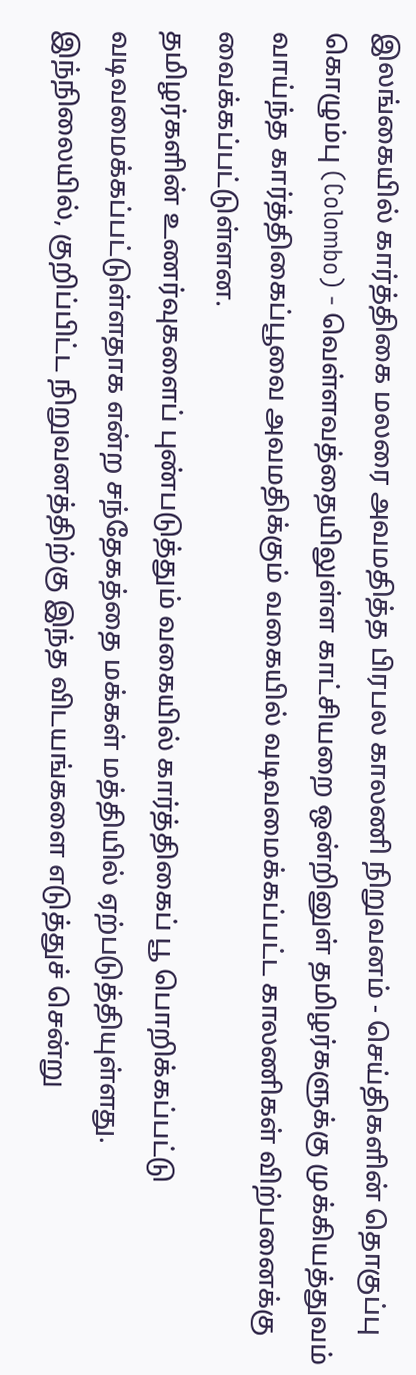இலங்கையில் கார்த்திகை மலரை அவமதித்த பிரபல காலணி நிறுவனம் - செய்திகளின் தொகுப்பு
கொழும்பு (Colombo) - வெள்ளவத்தையிலுள்ள காட்சியறை ஒன்றினுள் தமிழர்களுக்கு முக்கியத்துவம் வாய்ந்த கார்த்திகைப்பூவை அவமதிக்கும் வகையில் வடிவமைக்கப்பட்ட காலணிகள் விற்பனைக்கு வைக்கப்பட்டுள்ளன.
தமிழர்களின் உணர்வுகளைப் புண்படுத்தும் வகையில் கார்த்திகைப் பூ பொறிக்கப்பட்டு வடிவமைக்கப்பட்டுள்ளதாக என்ற சந்தேகத்தை மக்கள் மத்தியில் ஏற்படுத்தியுள்ளது.
இந்நிலையில், குறிப்பிட்ட நிறுவனத்திற்கு இந்த விடயங்களை எடுத்துச் சென்று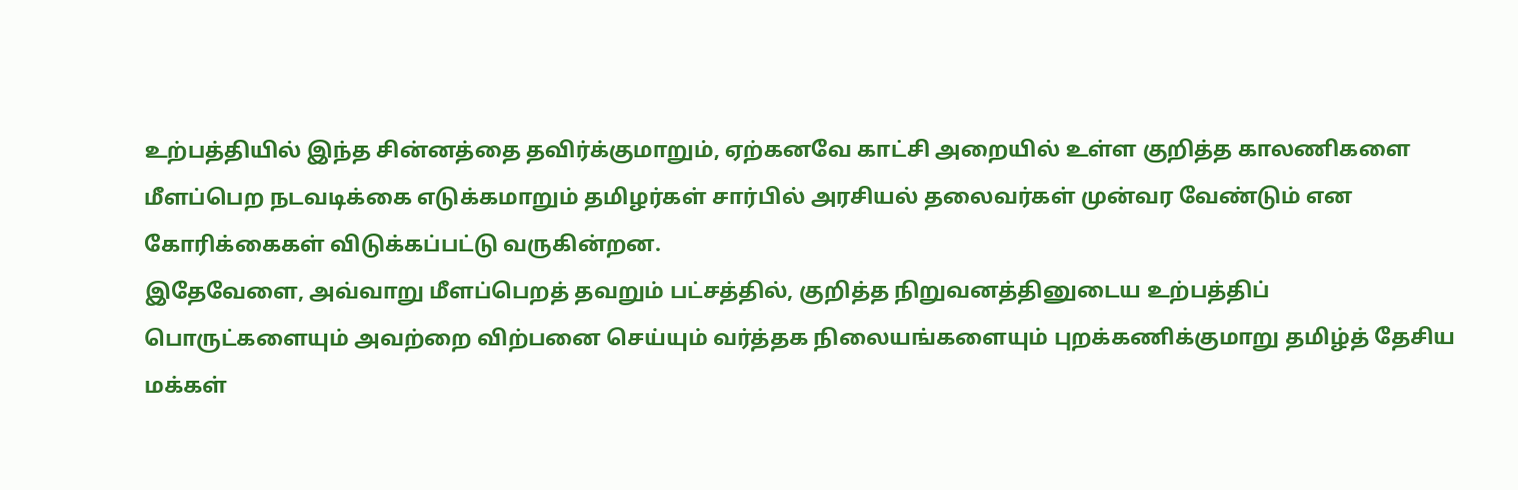உற்பத்தியில் இந்த சின்னத்தை தவிர்க்குமாறும், ஏற்கனவே காட்சி அறையில் உள்ள குறித்த காலணிகளை மீளப்பெற நடவடிக்கை எடுக்கமாறும் தமிழர்கள் சார்பில் அரசியல் தலைவர்கள் முன்வர வேண்டும் என கோரிக்கைகள் விடுக்கப்பட்டு வருகின்றன.
இதேவேளை, அவ்வாறு மீளப்பெறத் தவறும் பட்சத்தில், குறித்த நிறுவனத்தினுடைய உற்பத்திப் பொருட்களையும் அவற்றை விற்பனை செய்யும் வர்த்தக நிலையங்களையும் புறக்கணிக்குமாறு தமிழ்த் தேசிய மக்கள்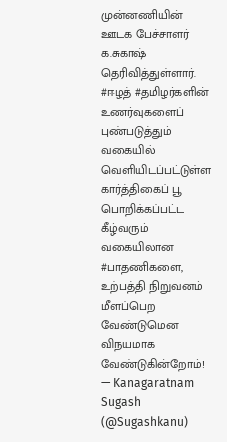முன்னணியின் ஊடக பேச்சாளர் க.சுகாஷ் தெரிவித்துள்ளார்.
#ஈழத் #தமிழர்களின் உணர்வுகளைப் புண்படுத்தும் வகையில் வெளியிடப்பட்டுள்ள கார்த்திகைப் பூ பொறிக்கப்பட்ட கீழ்வரும் வகையிலான #பாதணிகளை, உற்பத்தி நிறுவனம் மீளப்பெற வேண்டுமென விநயமாக வேண்டுகின்றோம்!
— Kanagaratnam Sugash (@Sugashkanu)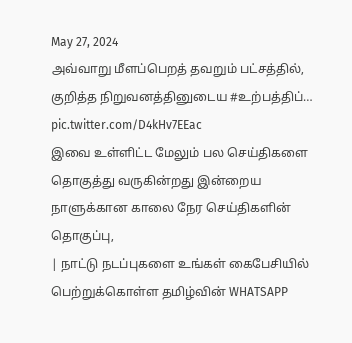May 27, 2024
அவ்வாறு மீளப்பெறத் தவறும் பட்சத்தில், குறித்த நிறுவனத்தினுடைய #உற்பத்திப்… pic.twitter.com/D4kHv7EEac
இவை உள்ளிட்ட மேலும் பல செய்திகளை தொகுத்து வருகின்றது இன்றைய நாளுக்கான காலை நேர செய்திகளின் தொகுப்பு,
| நாட்டு நடப்புகளை உங்கள் கைபேசியில் பெற்றுக்கொள்ள தமிழ்வின் WHATSAPP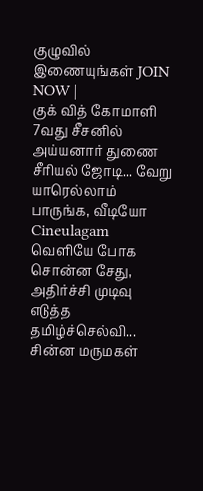குழுவில் இணையுங்கள் JOIN NOW |
குக் வித் கோமாளி 7வது சீசனில் அய்யனார் துணை சீரியல் ஜோடி... வேறு யாரெல்லாம் பாருங்க, வீடியோ Cineulagam
வெளியே போக சொன்ன சேது, அதிர்ச்சி முடிவு எடுத்த தமிழ்ச்செல்வி... சின்ன மருமகள்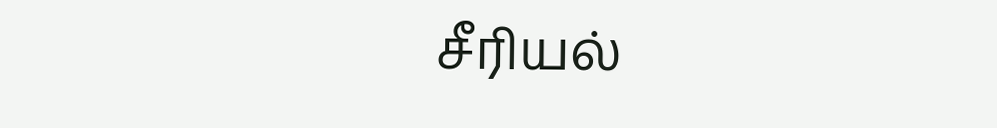சீரியல்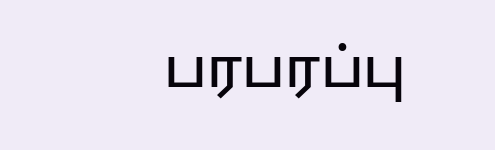பரபரப்பு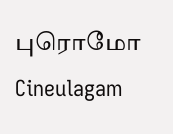புரொமோ Cineulagam